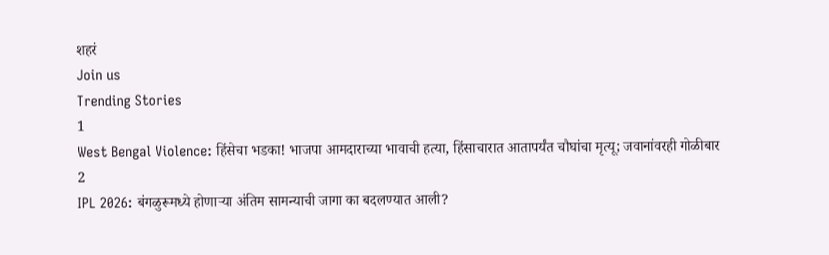शहरं
Join us
Trending Stories
1
West Bengal Violence: हिंसेचा भडका! भाजपा आमदाराच्या भावाची हत्या, हिंसाचारात आतापर्यंत चौघांचा मृत्यू; जवानांवरही गोळीबार
2
IPL 2026: बंगळुरूमध्ये होणाऱ्या अंतिम सामन्याची जागा का बदलण्यात आली?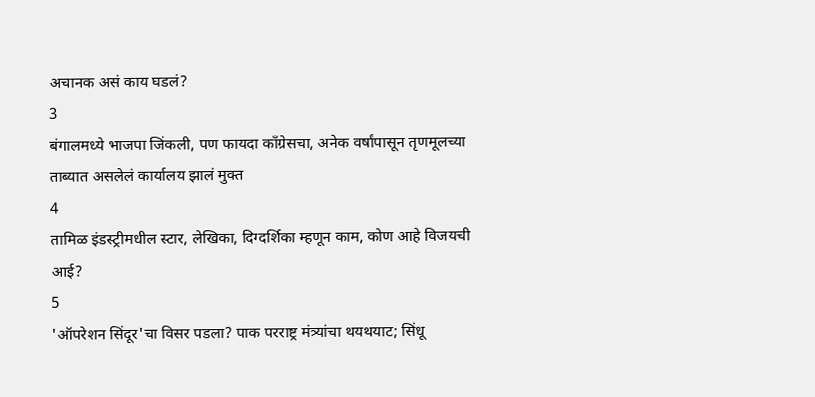अचानक असं काय घडलं?
3
बंगालमध्ये भाजपा जिंकली, पण फायदा काँग्रेसचा, अनेक वर्षांपासून तृणमूलच्या ताब्यात असलेलं कार्यालय झालं मुक्त
4
तामिळ इंडस्ट्रीमधील स्टार, लेखिका, दिग्दर्शिका म्हणून काम, कोण आहे विजयची आई?
5
'ऑपरेशन सिंदूर'चा विसर पडला? पाक परराष्ट्र मंत्र्यांचा थयथयाट; सिंधू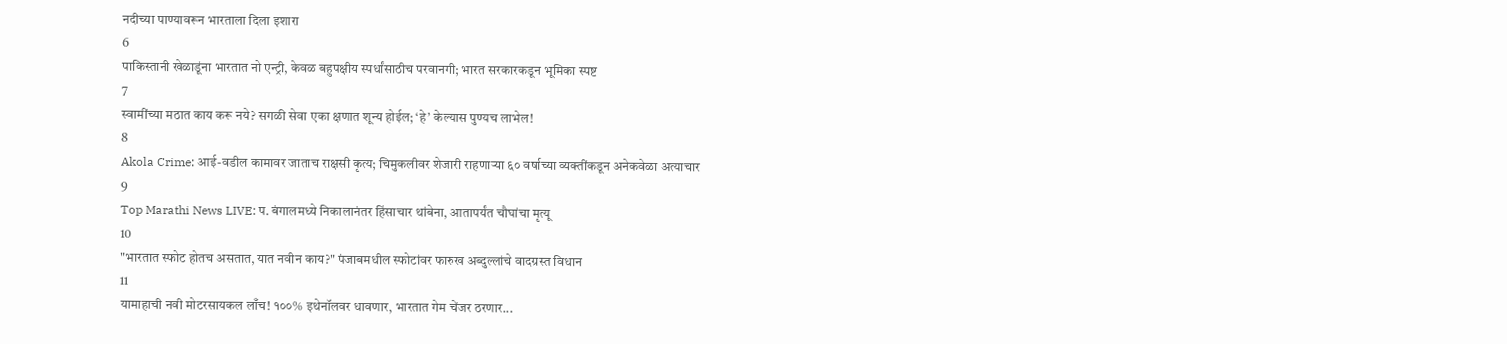नदीच्या पाण्यावरून भारताला दिला इशारा
6
पाकिस्तानी खेळाडूंना भारतात नो एन्ट्री, केवळ बहुपक्षीय स्पर्धांसाठीच परवानगी; भारत सरकारकडून भूमिका स्पष्ट
7
स्वामींच्या मठात काय करू नये? सगळी सेवा एका क्षणात शून्य होईल; ‘हे’ केल्यास पुण्यच लाभेल!
8
Akola Crime: आई-वडील कामावर जाताच राक्षसी कृत्य; चिमुकलीवर शेजारी राहणाऱ्या ६० वर्षाच्या व्यक्तींकडून अनेकवेळा अत्याचार
9
Top Marathi News LIVE: प. बंगालमध्ये निकालानंतर हिंसाचार थांबेना, आतापर्यंत चौघांचा मृत्यू
10
"भारतात स्फोट होतच असतात, यात नवीन काय?" पंजाबमधील स्फोटांवर फारुख अब्दुल्लांचे वादग्रस्त विधान
11
यामाहाची नवी मोटरसायकल लाँच! १००% इथेनॉलवर धावणार, भारतात गेम चेंजर ठरणार...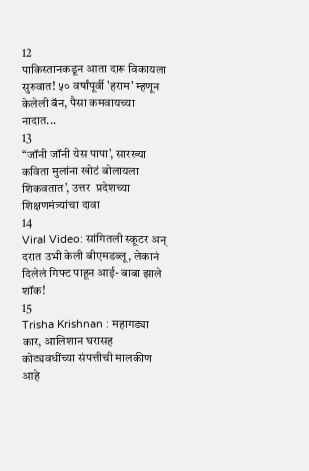12
पाकिस्तानकडून आता दारू विकायला सुरुवात! ५० वर्षांपूर्वी 'हराम' म्हणून केलेली बॅन, पैसा कमवायच्या नादात...
13
‘‘जॉनी जॉनी येस पापा’, सारख्या कविता मुलांना खोटं बोलायला शिकवतात’, उत्तर  प्रदेशच्या शिक्षणमंत्र्यांचा दावा
14
Viral Video: सांगितली स्कूटर अन् दरात उभी केली बीएमडब्लू, लेकानं दिलेलं गिफ्ट पाहून आई- बाबा झाले शॉक!
15
Trisha Krishnan : महागड्या कार, आलिशान घरासह कोट्यवधींच्या संपत्तीची मालकीण आहे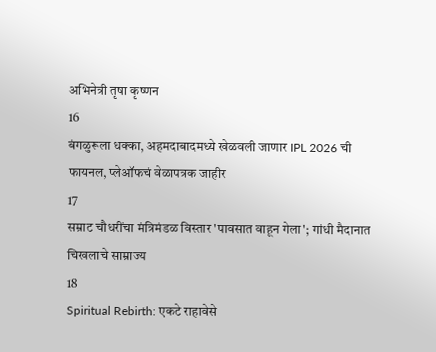अभिनेत्री तृषा कृष्णन
16
बंगळुरूला धक्का, अहमदाबादमध्ये खेळवली जाणार IPL 2026 ची फायनल, प्लेऑफचं वेळापत्रक जाहीर
17
सम्राट चौधरींचा मंत्रिमंडळ विस्तार 'पावसात वाहून गेला'; गांधी मैदानात चिखलाचे साम्राज्य
18
Spiritual Rebirth: एकटे राहावेसे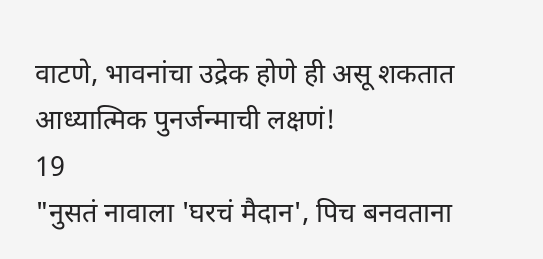वाटणे, भावनांचा उद्रेक होणे ही असू शकतात आध्यात्मिक पुनर्जन्माची लक्षणं!
19
"नुसतं नावाला 'घरचं मैदान', पिच बनवताना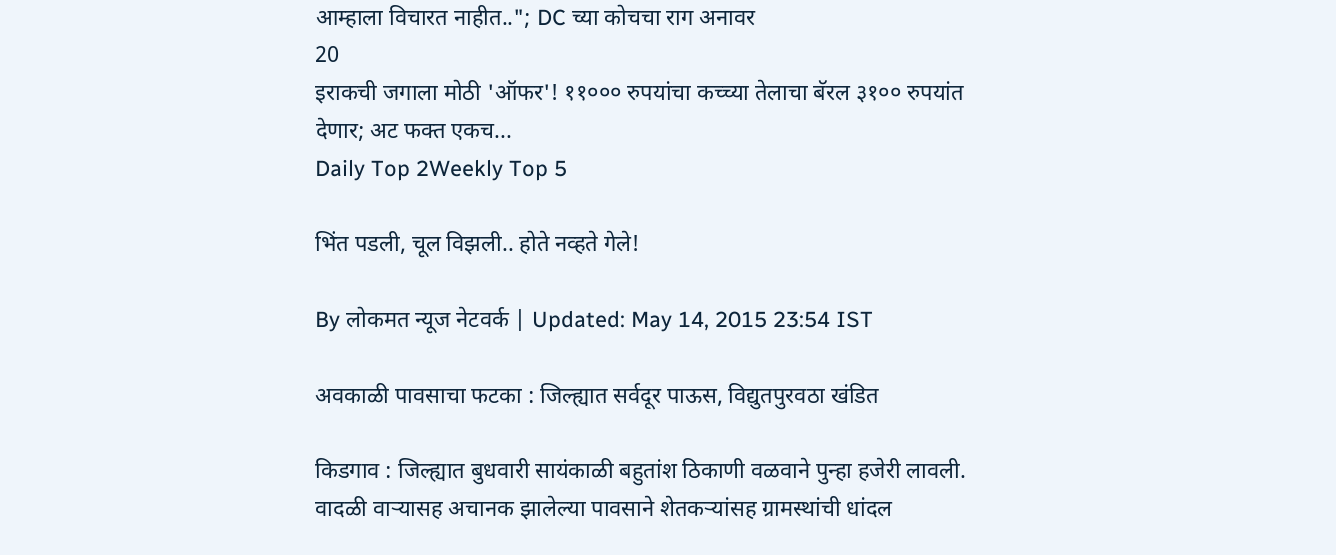आम्हाला विचारत नाहीत.."; DC च्या कोचचा राग अनावर
20
इराकची जगाला मोठी 'ऑफर'! ११००० रुपयांचा कच्च्या तेलाचा बॅरल ३१०० रुपयांत देणार; अट फक्त एकच...
Daily Top 2Weekly Top 5

भिंत पडली, चूल विझली.. होते नव्हते गेले!

By लोकमत न्यूज नेटवर्क | Updated: May 14, 2015 23:54 IST

अवकाळी पावसाचा फटका : जिल्ह्यात सर्वदूर पाऊस, विद्युतपुरवठा खंडित

किडगाव : जिल्ह्यात बुधवारी सायंकाळी बहुतांश ठिकाणी वळवाने पुन्हा हजेरी लावली. वादळी वाऱ्यासह अचानक झालेल्या पावसाने शेतकऱ्यांसह ग्रामस्थांची धांदल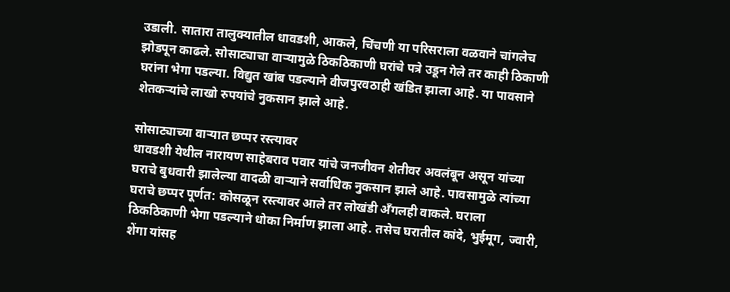उडाली. सातारा तालुक्यातील धावडशी, आकले, चिंचणी या परिसराला वळवाने चांगलेच झोडपून काढले. सोसाट्याचा वाऱ्यामुळे ठिकठिकाणी घरांचे पत्रे उडून गेले तर काही ठिकाणी घरांना भेगा पडल्या. विद्युत खांब पडल्याने वीजपुरवठाही खंडित झाला आहे. या पावसाने शेतकऱ्यांचे लाखो रुपयांचे नुकसान झाले आहे.

सोसाट्याच्या वाऱ्यात छप्पर रस्त्यावर
धावडशी येथील नारायण साहेबराव पवार यांचे जनजीवन शेतीवर अवलंबून असून यांच्या घराचे बुधवारी झालेल्या वादळी वाऱ्याने सर्वाधिक नुकसान झाले आहे. पावसामुळे त्यांच्या घराचे छप्पर पूर्णत: कोसळून रस्त्यावर आले तर लोखंडी अँगलही वाकले. घराला ठिकठिकाणी भेगा पडल्याने धोका निर्माण झाला आहे. तसेच घरातील कांदे, भुईमूग, ज्वारी, शेंगा यांसह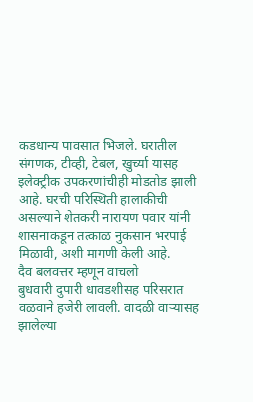कडधान्य पावसात भिजले. घरातील संगणक, टीव्ही, टेबल, खुर्च्या यासह इलेक्ट्रीक उपकरणांचीही मोडतोड झाली आहे. घरची परिस्थिती हालाकीची असल्याने शेतकरी नारायण पवार यांनी शासनाकडून तत्काळ नुकसान भरपाई मिळावी, अशी मागणी केली आहे.
दैव बलवत्तर म्हणून वाचलो
बुधवारी दुपारी धावडशीसह परिसरात वळवाने हजेरी लावली. वादळी वाऱ्यासह झालेल्या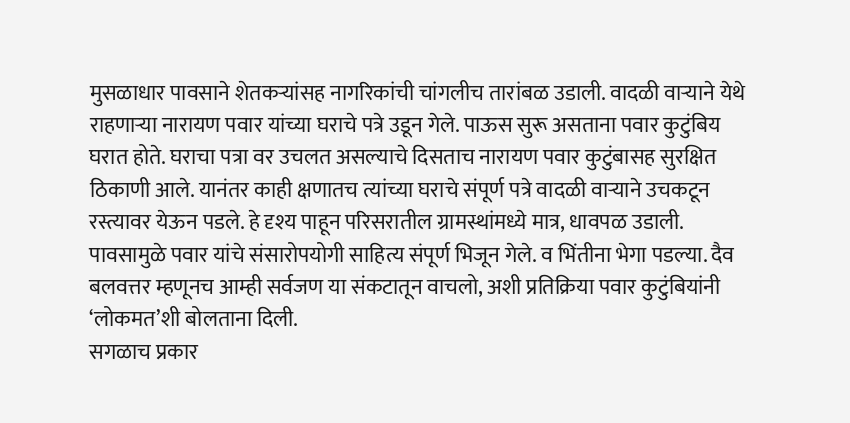मुसळाधार पावसाने शेतकऱ्यांसह नागरिकांची चांगलीच तारांबळ उडाली. वादळी वाऱ्याने येथे राहणाऱ्या नारायण पवार यांच्या घराचे पत्रे उडून गेले. पाऊस सुरू असताना पवार कुटुंबिय घरात होते. घराचा पत्रा वर उचलत असल्याचे दिसताच नारायण पवार कुटुंबासह सुरक्षित ठिकाणी आले. यानंतर काही क्षणातच त्यांच्या घराचे संपूर्ण पत्रे वादळी वाऱ्याने उचकटून रस्त्यावर येऊन पडले. हे दृश्य पाहून परिसरातील ग्रामस्थांमध्ये मात्र, धावपळ उडाली. पावसामुळे पवार यांचे संसारोपयोगी साहित्य संपूर्ण भिजून गेले. व भिंतीना भेगा पडल्या. दैव बलवत्तर म्हणूनच आम्ही सर्वजण या संकटातून वाचलो, अशी प्रतिक्रिया पवार कुटुंबियांनी ‘लोकमत’शी बोलताना दिली.
सगळाच प्रकार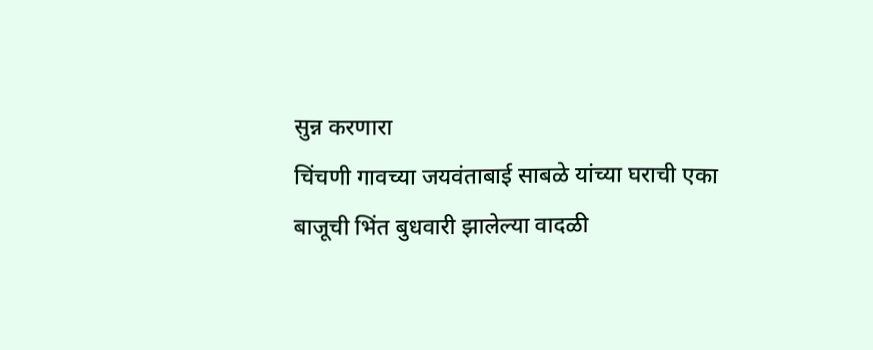सुन्न करणारा
चिंचणी गावच्या जयवंताबाई साबळे यांच्या घराची एका बाजूची भिंत बुधवारी झालेल्या वादळी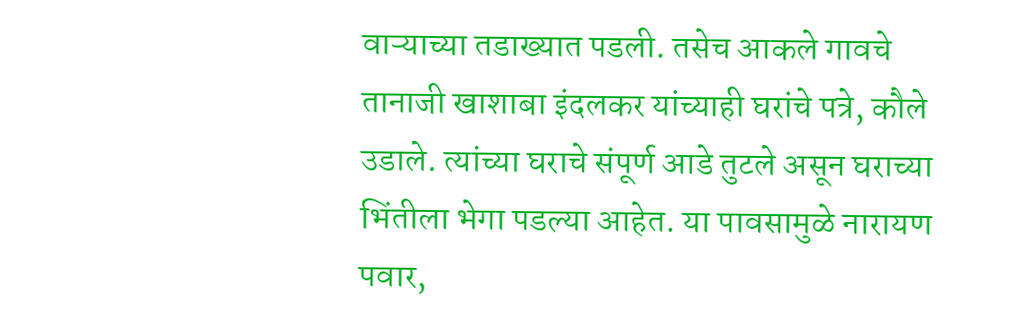वाऱ्याच्या तडाख्यात पडली. तसेच आकले गावचे तानाजी खाशाबा इंदलकर यांच्याही घरांचे पत्रे, कौले उडाले. त्यांच्या घराचे संपूर्ण आडे तुटले असून घराच्या भिंतीला भेगा पडल्या आहेत. या पावसामुळे नारायण पवार,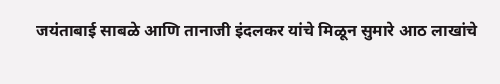जयंताबाई साबळे आणि तानाजी इंदलकर यांचे मिळून सुमारे आठ लाखांचे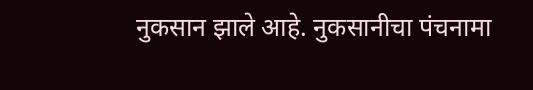नुकसान झाले आहे. नुकसानीचा पंचनामा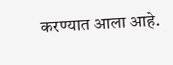करण्यात आला आहे.